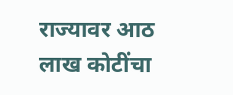राज्यावर आठ लाख कोटींचा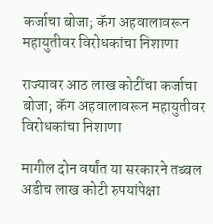कर्जाचा बोजा; कॅग अहवालावरून महायुतीवर विरोधकांचा निशाणा

राज्यावर आठ लाख कोटींचा कर्जाचा बोजा; कॅग अहवालावरून महायुतीवर विरोधकांचा निशाणा

मागील दोन वर्षांत या सरकारने तब्बल अडीच लाख कोटी रुपयांपेक्षा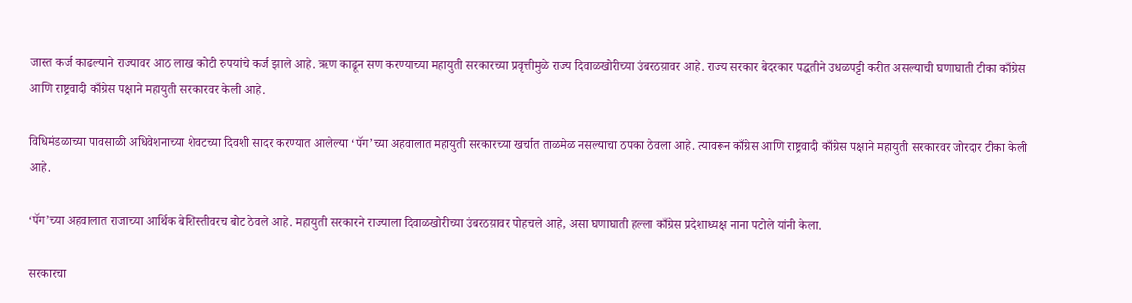जास्त कर्ज काढल्याने राज्यावर आठ लाख कोटी रुपयांचे कर्ज झाले आहे. ऋण काढून सण करण्याच्या महायुती सरकारच्या प्रवृत्तीमुळे राज्य दिवाळखोरीच्या उंबरठय़ावर आहे. राज्य सरकार बेदरकार पद्धतीने उधळपट्टी करीत असल्याची घणाघाती टीका काँग्रेस आणि राष्ट्रवादी काँग्रेस पक्षाने महायुती सरकारवर केली आहे.

विधिमंडळाच्या पावसाळी अधिवेशनाच्या शेवटच्या दिवशी सादर करण्यात आलेल्या ‘पॅग’च्या अहवालात महायुती सरकारच्या खर्चात ताळमेळ नसल्याचा ठपका ठेवला आहे. त्यावरून काँग्रेस आणि राष्ट्रवादी काँग्रेस पक्षाने महायुती सरकारवर जोरदार टीका केली आहे.

‘पॅग’च्या अहवालात राजाच्या आर्थिक बेशिस्तीवरच बोट ठेवले आहे. महायुती सरकारने राज्याला दिवाळखोरीच्या उंबरठय़ावर पोहचले आहे, असा घणाघाती हल्ला काँग्रेस प्रदेशाध्यक्ष नाना पटोले यांनी केला.

सरकारचा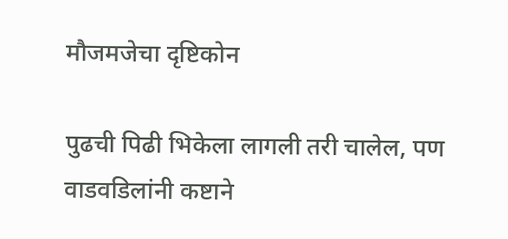मौजमजेचा दृष्टिकोन

पुढची पिढी भिकेला लागली तरी चालेल, पण वाडवडिलांनी कष्टाने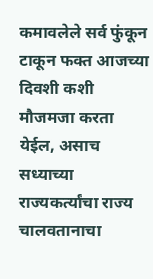कमावलेले सर्व फुंकून टाकून फक्त आजच्या दिवशी कशी मौजमजा करता येईल, असाच सध्याच्या राज्यकर्त्यांचा राज्य चालवतानाचा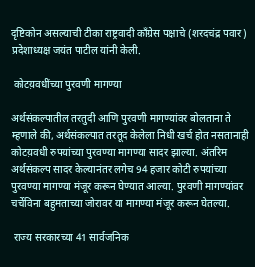दृष्टिकोन असल्याची टीका राष्ट्रवादी काँग्रेस पक्षाचे (शरदचंद्र पवार) प्रदेशाध्यक्ष जयंत पाटील यांनी केली.

 कोटय़वधींच्या पुरवणी मागण्या

अर्थसंकल्पातील तरतुदी आणि पुरवणी मागण्यांवर बोलताना ते म्हणाले की, अर्थसंकल्पात तरतूद केलेला निधी खर्च होत नसतानाही कोटय़वधी रुपयांच्या पुरवण्या मागण्या सादर झाल्या. अंतरिम अर्थसंकल्प सादर केल्यानंतर लगेच 94 हजार कोटी रुपयांच्या पुरवण्या मागण्या मंजूर करून घेण्यात आल्या. पुरवणी मागण्यांवर चर्चेविना बहुमताच्या जोरावर या मागण्या मंजूर करून घेतल्या.

 राज्य सरकारच्या 41 सार्वजनिक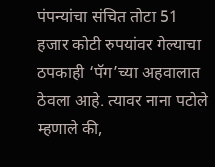पंपन्यांचा संचित तोटा 51 हजार कोटी रुपयांवर गेल्याचा ठपकाही ‘पॅग’च्या अहवालात ठेवला आहे. त्यावर नाना पटोले म्हणाले की,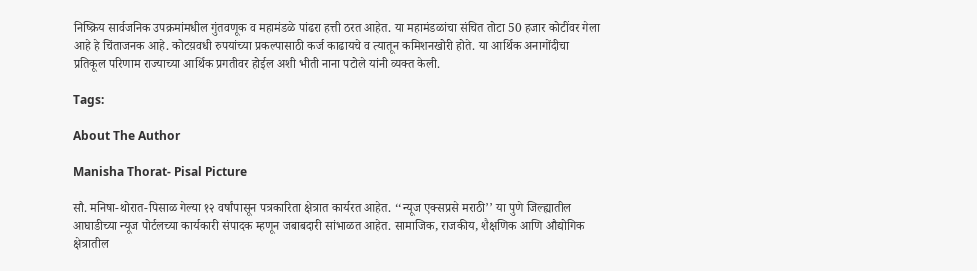निष्क्रिय सार्वजनिक उपक्रमांमधील गुंतवणूक व महामंडळे पांढरा हत्ती ठरत आहेत. या महामंडळांचा संचित तोटा 50 हजार कोटींवर गेला आहे हे चिंताजनक आहे. कोटय़वधी रुपयांच्या प्रकल्पासाठी कर्ज काढायचे व त्यातून कमिशनखोरी होते. या आर्थिक अनागोंदीचा प्रतिकूल परिणाम राज्याच्या आर्थिक प्रगतीवर होईल अशी भीती नाना पटोले यांनी व्यक्त केली.

Tags:

About The Author

Manisha Thorat- Pisal Picture

सौ. मनिषा-थोरात-पिसाळ गेल्या १२ वर्षांपासून पत्रकारिता क्षेत्रात कार्यरत आहेत. ‘‘न्यूज एक्सप्रसे मराठी’’ या पुणे जिल्ह्यातील आघाडीच्या न्यूज पोर्टलच्या कार्यकारी संपादक म्हणून जबाबदारी सांभाळत आहेत. सामाजिक, राजकीय, शैक्षणिक आणि औद्योगिक क्षेत्रातील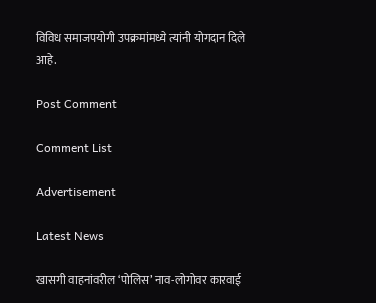विविध समाजपयोगी उपक्रमांमध्ये त्यांनी योगदान दिले आहे.

Post Comment

Comment List

Advertisement

Latest News

खासगी वाहनांवरील ‘पोलिस’ नाव-लोगोवर कारवाई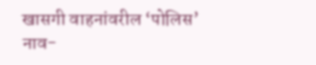खासगी वाहनांवरील ‘पोलिस’ नाव-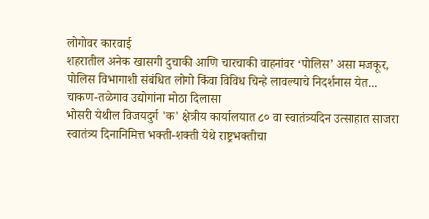लोगोवर कारवाई
शहरातील अनेक खासगी दुचाकी आणि चारचाकी वाहनांवर ‘पोलिस’ असा मजकूर, पोलिस विभागाशी संबंधित लोगो किंवा विविध चिन्हे लावल्याचे निदर्शनास येत...
चाकण-तळेगाव उद्योगांना मोठा दिलासा
भोसरी येथील विजयदुर्ग 'क' क्षेत्रीय कार्यालयात ८० वा स्वातंत्र्यदिन उत्साहात साजरा
स्वातंत्र्य दिनानिमित्त भक्ती-शक्ती येथे राष्ट्रभक्तीचा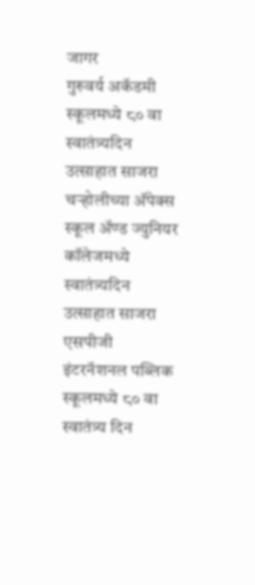जागर
गुरुवर्य अकॅडमी स्कूलमध्ये ८० वा स्वातंत्र्यदिन उत्साहात साजरा
चऱ्होलीच्या अ‍ॅपेक्स स्कूल अ‍ॅण्ड ज्युनियर कॉलेजमध्ये स्वातंत्र्यदिन उत्साहात साजरा
एसपीजी इंटरनॅशनल पब्लिक स्कूलमध्ये ८० वा स्वातंत्र्य दिन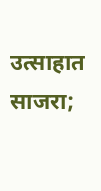उत्साहात साजरा;